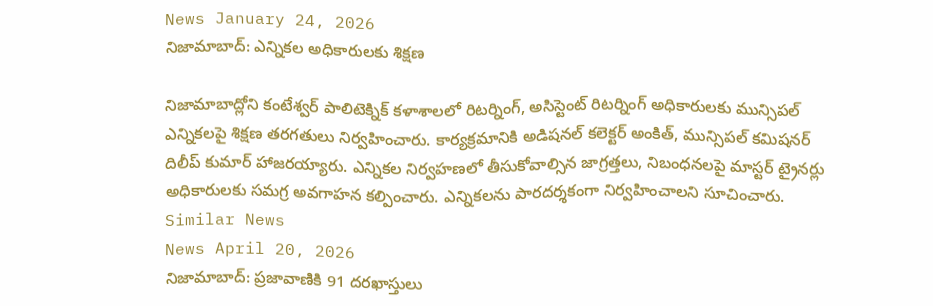News January 24, 2026
నిజామాబాద్: ఎన్నికల అధికారులకు శిక్షణ

నిజామాబాద్లోని కంటేశ్వర్ పాలిటెక్నిక్ కళాశాలలో రిటర్నింగ్, అసిస్టెంట్ రిటర్నింగ్ అధికారులకు మున్సిపల్ ఎన్నికలపై శిక్షణ తరగతులు నిర్వహించారు. కార్యక్రమానికి అడిషనల్ కలెక్టర్ అంకిత్, మున్సిపల్ కమిషనర్ దిలీప్ కుమార్ హాజరయ్యారు. ఎన్నికల నిర్వహణలో తీసుకోవాల్సిన జాగ్రత్తలు, నిబంధనలపై మాస్టర్ ట్రైనర్లు అధికారులకు సమగ్ర అవగాహన కల్పించారు. ఎన్నికలను పారదర్శకంగా నిర్వహించాలని సూచించారు.
Similar News
News April 20, 2026
నిజామాబాద్: ప్రజావాణికి 91 దరఖాస్తులు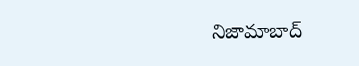నిజామాబాద్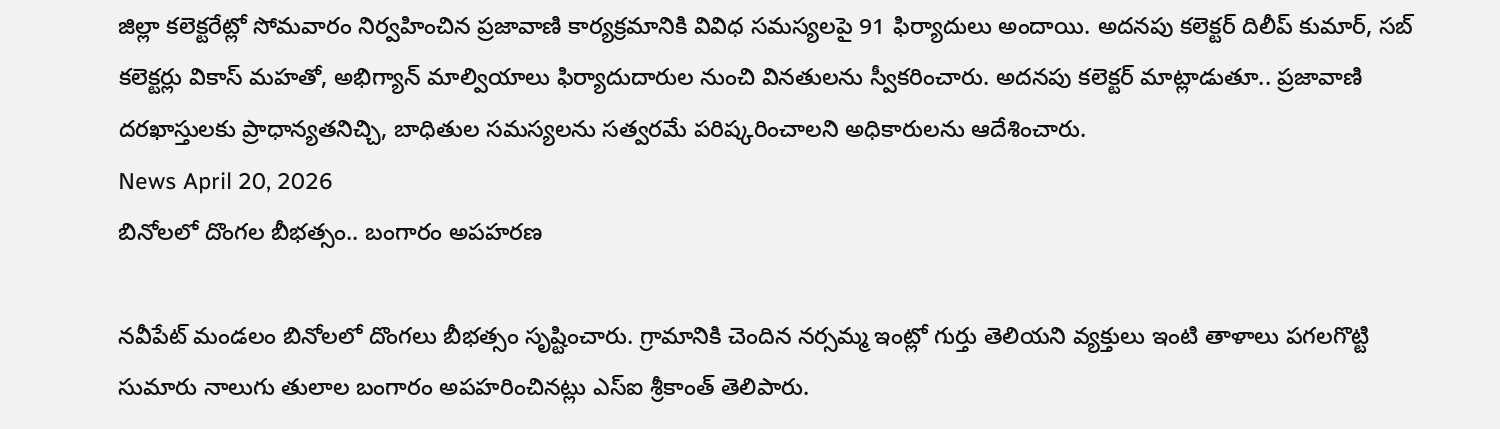జిల్లా కలెక్టరేట్లో సోమవారం నిర్వహించిన ప్రజావాణి కార్యక్రమానికి వివిధ సమస్యలపై 91 ఫిర్యాదులు అందాయి. అదనపు కలెక్టర్ దిలీప్ కుమార్, సబ్ కలెక్టర్లు వికాస్ మహతో, అభిగ్యాన్ మాల్వియాలు ఫిర్యాదుదారుల నుంచి వినతులను స్వీకరించారు. అదనపు కలెక్టర్ మాట్లాడుతూ.. ప్రజావాణి దరఖాస్తులకు ప్రాధాన్యతనిచ్చి, బాధితుల సమస్యలను సత్వరమే పరిష్కరించాలని అధికారులను ఆదేశించారు.
News April 20, 2026
బినోలలో దొంగల బీభత్సం.. బంగారం అపహరణ

నవీపేట్ మండలం బినోలలో దొంగలు బీభత్సం సృష్టించారు. గ్రామానికి చెందిన నర్సమ్మ ఇంట్లో గుర్తు తెలియని వ్యక్తులు ఇంటి తాళాలు పగలగొట్టి సుమారు నాలుగు తులాల బంగారం అపహరించినట్లు ఎస్ఐ శ్రీకాంత్ తెలిపారు.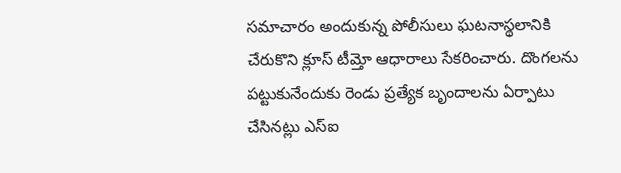సమాచారం అందుకున్న పోలీసులు ఘటనాస్థలానికి చేరుకొని క్లూస్ టీమ్తో ఆధారాలు సేకరించారు. దొంగలను పట్టుకునేందుకు రెండు ప్రత్యేక బృందాలను ఏర్పాటు చేసినట్లు ఎస్ఐ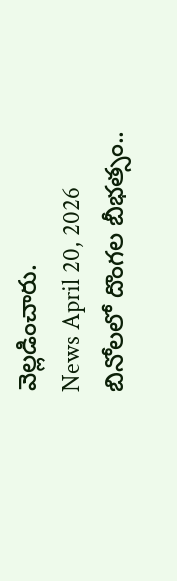వెల్లడించారు.
News April 20, 2026
బినోలలో దొంగల బీభత్సం..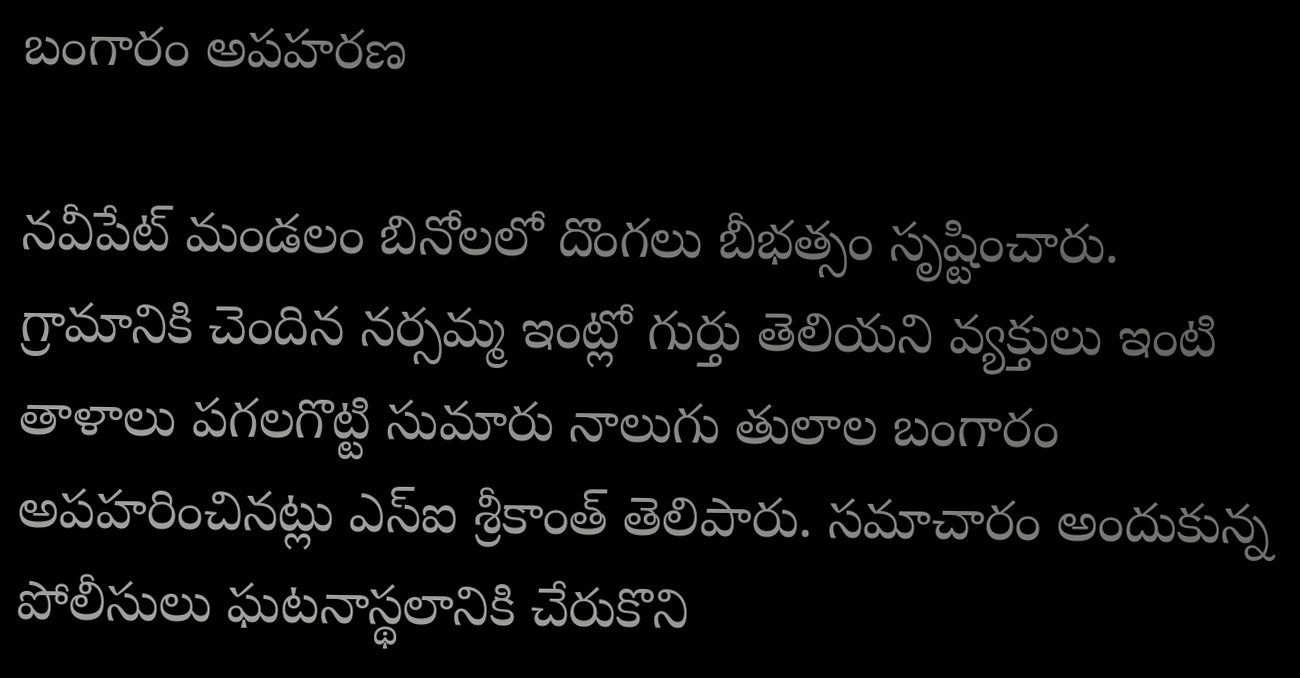బంగారం అపహరణ

నవీపేట్ మండలం బినోలలో దొంగలు బీభత్సం సృష్టించారు. గ్రామానికి చెందిన నర్సమ్మ ఇంట్లో గుర్తు తెలియని వ్యక్తులు ఇంటి తాళాలు పగలగొట్టి సుమారు నాలుగు తులాల బంగారం అపహరించినట్లు ఎస్ఐ శ్రీకాంత్ తెలిపారు. సమాచారం అందుకున్న పోలీసులు ఘటనాస్థలానికి చేరుకొని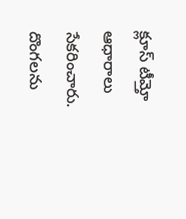క్లూస్ టీమ్తో ఆధారాలు సేకరించారు. దొంగలను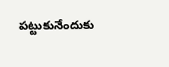పట్టుకునేందుకు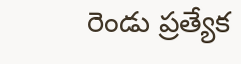రెండు ప్రత్యేక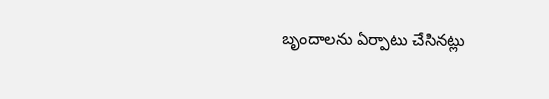బృందాలను ఏర్పాటు చేసినట్లు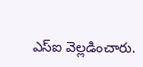ఎస్ఐ వెల్లడించారు.